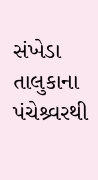સંખેડા તાલુકાના પંચેશ્ર્વરથી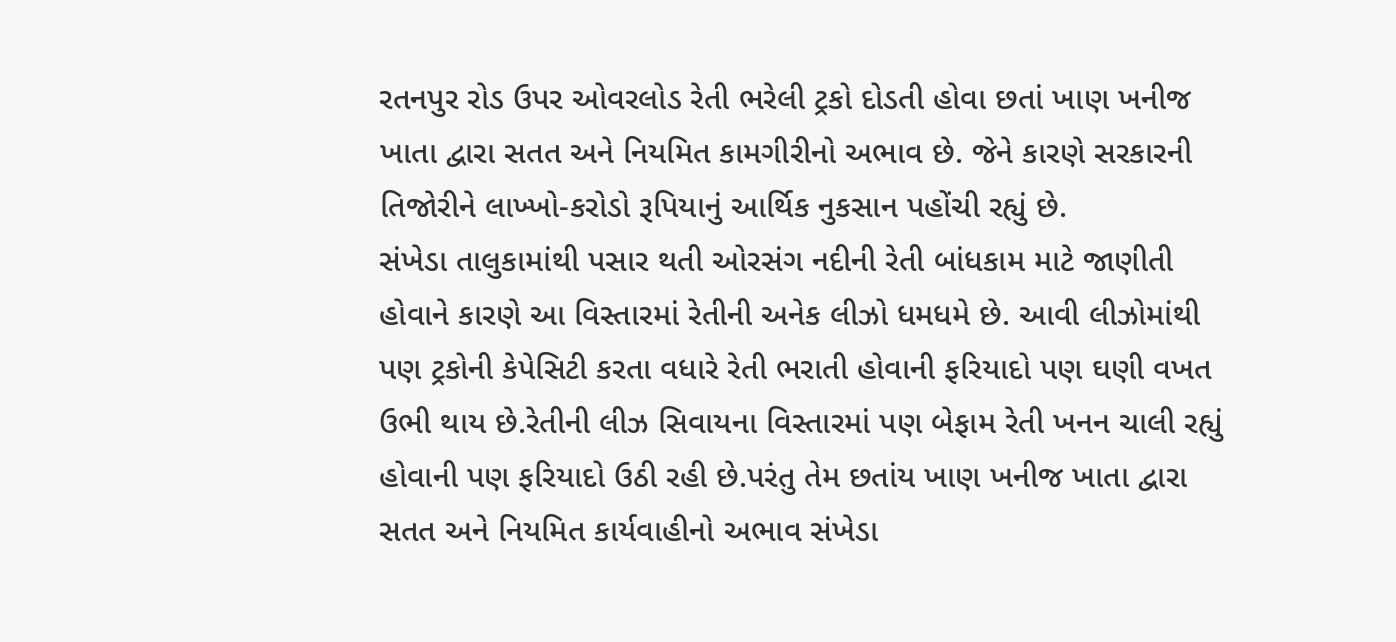રતનપુર રોડ ઉપર ઓવરલોડ રેતી ભરેલી ટ્રકો દોડતી હોવા છતાં ખાણ ખનીજ ખાતા દ્વારા સતત અને નિયમિત કામગીરીનો અભાવ છે. જેને કારણે સરકારની તિજોરીને લાખ્ખો-કરોડો રૂપિયાનું આર્થિક નુકસાન પહોંચી રહ્યું છે.
સંખેડા તાલુકામાંથી પસાર થતી ઓરસંગ નદીની રેતી બાંધકામ માટે જાણીતી હોવાને કારણે આ વિસ્તારમાં રેતીની અનેક લીઝો ધમધમે છે. આવી લીઝોમાંથી પણ ટ્રકોની કેપેસિટી કરતા વધારે રેતી ભરાતી હોવાની ફરિયાદો પણ ઘણી વખત ઉભી થાય છે.રેતીની લીઝ સિવાયના વિસ્તારમાં પણ બેફામ રેતી ખનન ચાલી રહ્યું હોવાની પણ ફરિયાદો ઉઠી રહી છે.પરંતુ તેમ છતાંય ખાણ ખનીજ ખાતા દ્વારા સતત અને નિયમિત કાર્યવાહીનો અભાવ સંખેડા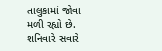તાલુકામાં જોવા મળી રહ્યો છે.
શનિવારે સવારે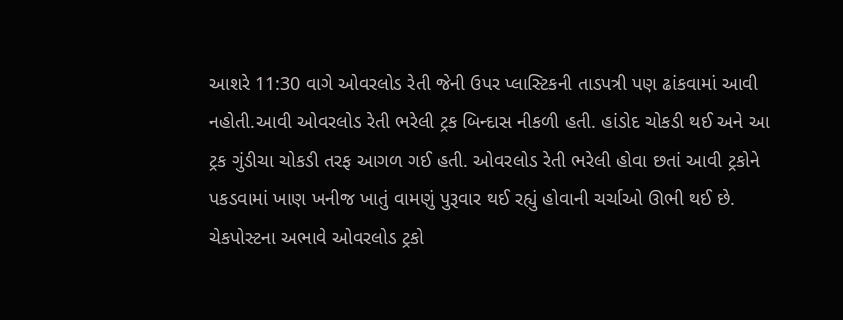આશરે 11:30 વાગે ઓવરલોડ રેતી જેની ઉપર પ્લાસ્ટિકની તાડપત્રી પણ ઢાંકવામાં આવી નહોતી.આવી ઓવરલોડ રેતી ભરેલી ટ્રક બિન્દાસ નીકળી હતી. હાંડોદ ચોકડી થઈ અને આ ટ્રક ગુંડીચા ચોકડી તરફ આગળ ગઈ હતી. ઓવરલોડ રેતી ભરેલી હોવા છતાં આવી ટ્રકોને પકડવામાં ખાણ ખનીજ ખાતું વામણું પુરૂવાર થઈ રહ્યું હોવાની ચર્ચાઓ ઊભી થઈ છે.
ચેકપોસ્ટના અભાવે ઓવરલોડ ટ્રકો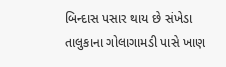બિન્દાસ પસાર થાય છે સંખેડા તાલુકાના ગોલાગામડી પાસે ખાણ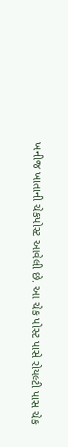ખનીજ ખાતાની ચેકપોસ્ટ આવેલી છે. આ ચેક પોસ્ટ પાસે રોયલ્ટી પાસ ચેક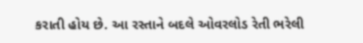કરાતી હોય છે. આ રસ્તાને બદલે ઓવરલોડ રેતી ભરેલી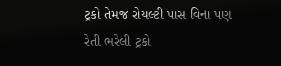ટ્રકો તેમજ રોયલ્ટી પાસ વિના પણ રેતી ભરેલી ટ્રકો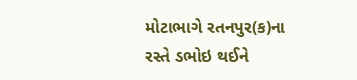મોટાભાગે રતનપુર(ક)ના રસ્તે ડભોઇ થઈને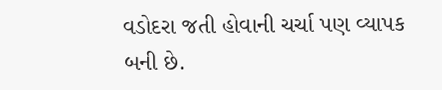વડોદરા જતી હોવાની ચર્ચા પણ વ્યાપક બની છે.